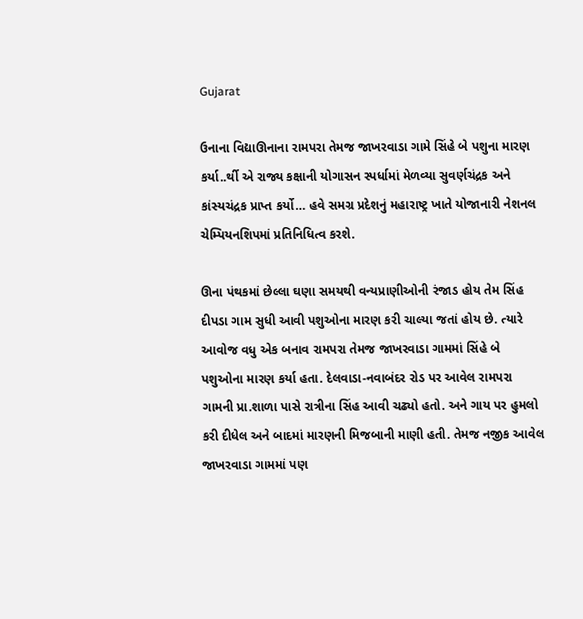Gujarat

ઉનાના વિદ્યાઊનાના રામપરા તેમજ જાખરવાડા ગામે સિંહે બે પશુના મારણ કર્યા..ર્થી એ રાજ્ય કક્ષાની યોગાસન સ્પર્ધામાં મેળવ્યા સુવર્ણચંદ્રક અને કાંસ્યચંદ્રક પ્રાપ્ત કર્યો… હવે સમગ્ર પ્રદેશનું મહારાષ્ટ્ર ખાતે યોજાનારી નેશનલ ચેમ્પિયનશિપમાં પ્રતિનિધિત્વ કરશે.

ઊના પંથકમાં છેલ્લા ઘણા સમયથી વન્યપ્રાણીઓની રંજાડ હોય તેમ સિંહ દીપડા ગામ સુધી આવી પશુઓના મારણ કરી ચાલ્યા જતાં હોય છે. ત્યારે આવોજ વધુ એક બનાવ રામપરા તેમજ જાખરવાડા ગામમાં સિંહે બે પશુઓના મારણ કર્યા હતા. દેલવાડા-નવાબંદર રોડ પર આવેલ રામપરા ગામની પ્રા.શાળા પાસે રાત્રીના સિંહ આવી ચઢ્યો હતો. અને ગાય પર હુમલો કરી દીધેલ અને બાદમાં મારણની મિજબાની માણી હતી. તેમજ નજીક આવેલ જાખરવાડા ગામમાં પણ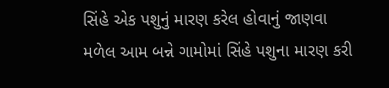સિંહે એક પશુનું મારણ કરેલ હોવાનું જાણવા મળેલ આમ બન્ને ગામોમાં સિંહે પશુના મારણ કરી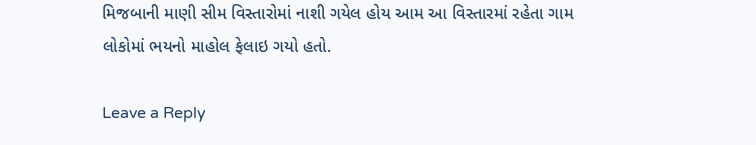મિજબાની માણી સીમ વિસ્તારોમાં નાશી ગયેલ હોય આમ આ વિસ્તારમાં રહેતા ગામ લોકોમાં ભયનો માહોલ ફેલાઇ ગયો હતો.

Leave a Reply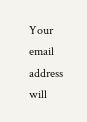Your email address will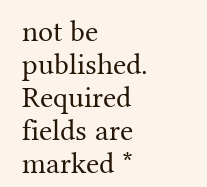not be published. Required fields are marked *